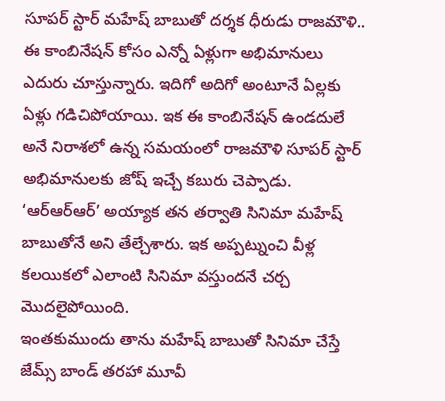సూపర్ స్టార్ మహేష్ బాబుతో దర్శక ధీరుడు రాజమౌళి.. ఈ కాంబినేషన్ కోసం ఎన్నో ఏళ్లుగా అభిమానులు ఎదురు చూస్తున్నారు. ఇదిగో అదిగో అంటూనే ఏల్లకు ఏళ్లు గడిచిపోయాయి. ఇక ఈ కాంబినేషన్ ఉండదులే అనే నిరాశలో ఉన్న సమయంలో రాజమౌళి సూపర్ స్టార్ అభిమానులకు జోష్ ఇచ్చే కబురు చెప్పాడు.
‘ఆర్ఆర్ఆర్’ అయ్యాక తన తర్వాతి సినిమా మహేష్ బాబుతోనే అని తేల్చేశారు. ఇక అప్పట్నుంచి వీళ్ల కలయికలో ఎలాంటి సినిమా వస్తుందనే చర్చ మొదలైపోయింది.
ఇంతకుముందు తాను మహేష్ బాబుతో సినిమా చేస్తే జేమ్స్ బాండ్ తరహా మూవీ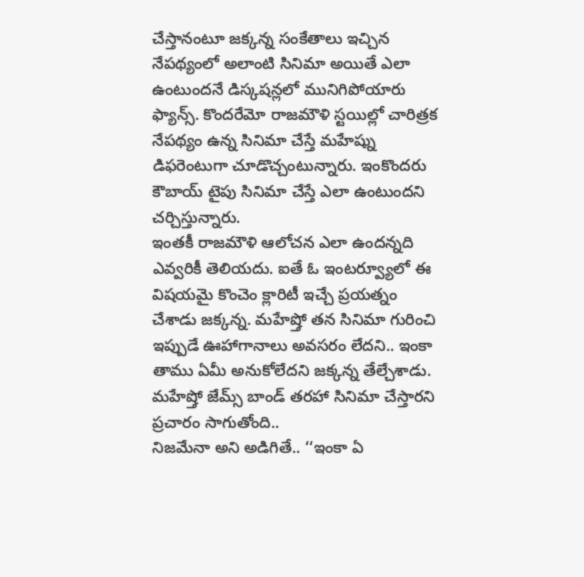చేస్తానంటూ జక్కన్న సంకేతాలు ఇచ్చిన నేపథ్యంలో అలాంటి సినిమా అయితే ఎలా ఉంటుందనే డిస్కషన్లలో మునిగిపోయారు ఫ్యాన్స్. కొందరేమో రాజమౌళి స్టయిల్లో చారిత్రక నేపథ్యం ఉన్న సినిమా చేస్తే మహేష్ను డిఫరెంటుగా చూడొచ్చంటున్నారు. ఇంకొందరు కౌబాయ్ టైపు సినిమా చేస్తే ఎలా ఉంటుందని చర్చిస్తున్నారు.
ఇంతకీ రాజమౌళి ఆలోచన ఎలా ఉందన్నది ఎవ్వరికీ తెలియదు. ఐతే ఓ ఇంటర్వ్యూలో ఈ విషయమై కొంచెం క్లారిటీ ఇచ్చే ప్రయత్నం చేశాడు జక్కన్న. మహేష్తో తన సినిమా గురించి ఇప్పుడే ఊహాగానాలు అవసరం లేదని.. ఇంకా తాము ఏమీ అనుకోలేదని జక్కన్న తేల్చేశాడు. మహేష్తో జేమ్స్ బాండ్ తరహా సినిమా చేస్తారని ప్రచారం సాగుతోంది..
నిజమేనా అని అడిగితే.. ‘‘ఇంకా ఏ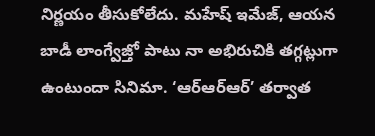నిర్ణయం తీసుకోలేదు. మహేష్ ఇమేజ్, ఆయన బాడీ లాంగ్వేజ్తో పాటు నా అభిరుచికి తగ్గట్లుగా ఉంటుందా సినిమా. ‘ఆర్ఆర్ఆర్’ తర్వాత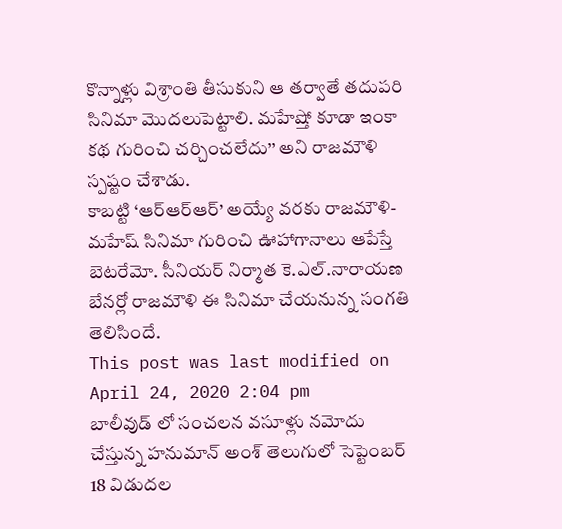కొన్నాళ్లు విశ్రాంతి తీసుకుని ఆ తర్వాతే తదుపరి సినిమా మొదలుపెట్టాలి. మహేష్తో కూడా ఇంకా కథ గురించి చర్చించలేదు’’ అని రాజమౌళి స్పష్టం చేశాడు.
కాబట్టి ‘ఆర్ఆర్ఆర్’ అయ్యే వరకు రాజమౌళి-మహేష్ సినిమా గురించి ఊహాగానాలు ఆపేస్తే బెటరేమో. సీనియర్ నిర్మాత కె.ఎల్.నారాయణ బేనర్లో రాజమౌళి ఈ సినిమా చేయనున్న సంగతి తెలిసిందే.
This post was last modified on April 24, 2020 2:04 pm
బాలీవుడ్ లో సంచలన వసూళ్లు నమోదు చేస్తున్న హనుమాన్ అంశ్ తెలుగులో సెప్టెంబర్ 18 విడుదల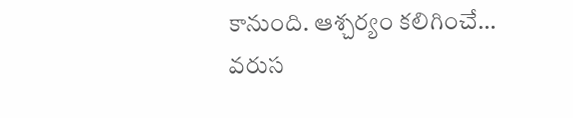కానుంది. ఆశ్చర్యం కలిగించే…
వరుస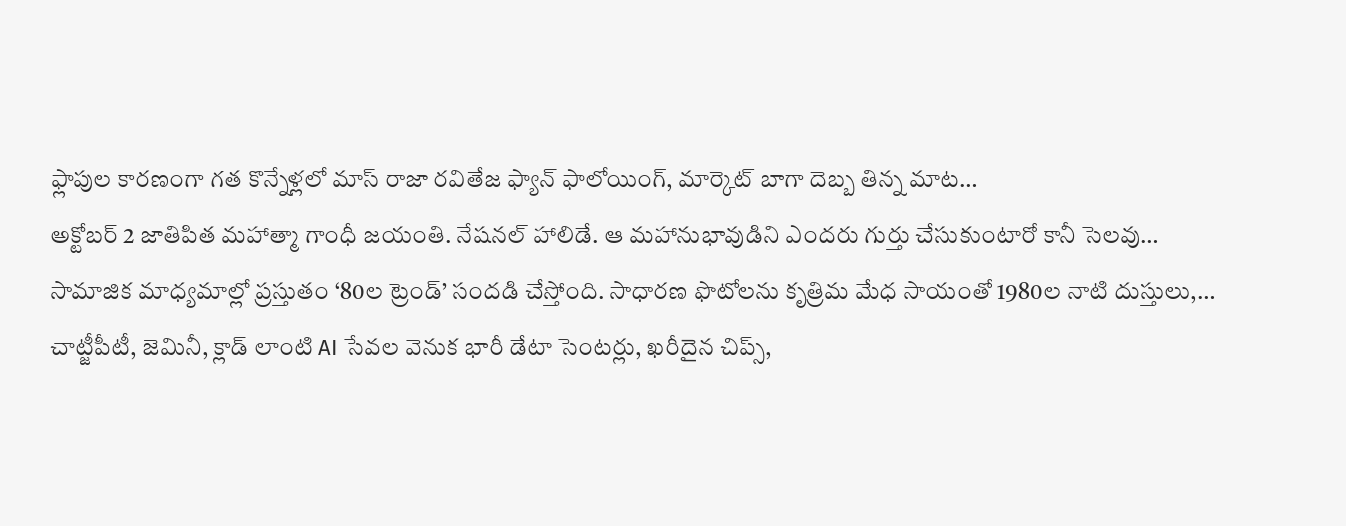ఫ్లాపుల కారణంగా గత కొన్నేళ్లలో మాస్ రాజా రవితేజ ఫ్యాన్ ఫాలోయింగ్, మార్కెట్ బాగా దెబ్బ తిన్న మాట…
అక్టోబర్ 2 జాతిపిత మహాత్మా గాంధీ జయంతి. నేషనల్ హాలిడే. ఆ మహానుభావుడిని ఎందరు గుర్తు చేసుకుంటారో కానీ సెలవు…
సామాజిక మాధ్యమాల్లో ప్రస్తుతం ‘80ల ట్రెండ్’ సందడి చేస్తోంది. సాధారణ ఫొటోలను కృత్రిమ మేధ సాయంతో 1980ల నాటి దుస్తులు,…
చాట్జీపీటీ, జెమినీ, క్లాడ్ లాంటి AI సేవల వెనుక భారీ డేటా సెంటర్లు, ఖరీదైన చిప్స్,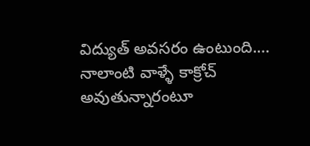విద్యుత్ అవసరం ఉంటుంది.…
నాలాంటి వాళ్ళే కాక్రోచ్ అవుతున్నారంటూ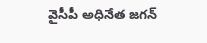వైసీపీ అధినేత జగన్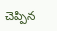చెప్పిన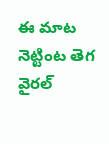ఈ మాట నెట్టింట తెగ వైరల్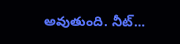అవుతుంది. నీట్…